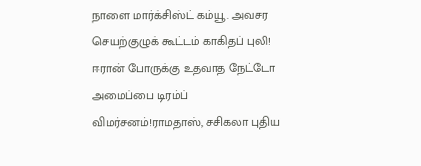நாளை மார்க்சிஸ்ட் கம்யூ. அவசர செயற்குழுக் கூட்டம் காகிதப் புலி! ஈரான் போருக்கு உதவாத நேட்டோ அமைப்பை டிரம்ப் விமர்சனம்!ராமதாஸ், சசிகலா புதிய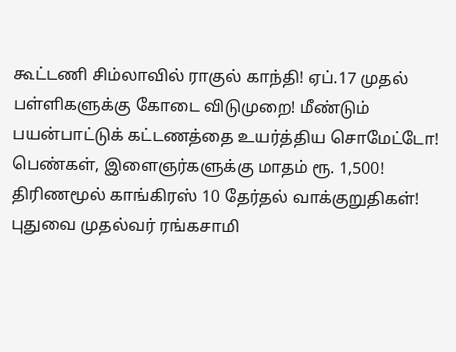கூட்டணி சிம்லாவில் ராகுல் காந்தி! ஏப்.17 முதல் பள்ளிகளுக்கு கோடை விடுமுறை! மீண்டும் பயன்பாட்டுக் கட்டணத்தை உயர்த்திய சொமேட்டோ! பெண்கள், இளைஞர்களுக்கு மாதம் ரூ. 1,500! திரிணமூல் காங்கிரஸ் 10 தேர்தல் வாக்குறுதிகள்! புதுவை முதல்வர் ரங்கசாமி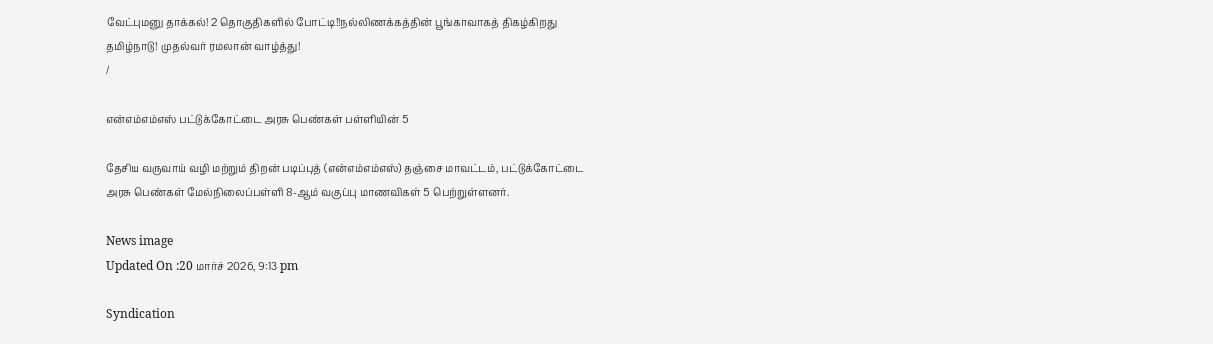வேட்புமனு தாக்கல்! 2 தொகுதிகளில் போட்டி!!நல்லிணக்கத்தின் பூங்காவாகத் திகழ்கிறது தமிழ்நாடு! முதல்வர் ரமலான் வாழ்த்து!
/

என்எம்எம்எஸ் பட்டுக்கோட்டை அரசு பெண்கள் பள்ளியின் 5

தேசிய வருவாய் வழி மற்றும் திறன் படிப்புத் (என்எம்எம்எஸ்) தஞ்சை மாவட்டம், பட்டுக்கோட்டை அரசு பெண்கள் மேல்நிலைப்பள்ளி 8-ஆம் வகுப்பு மாணவிகள் 5 பெற்றுள்ளனர்.

News image
Updated On :20 மார்ச் 2026, 9:13 pm

Syndication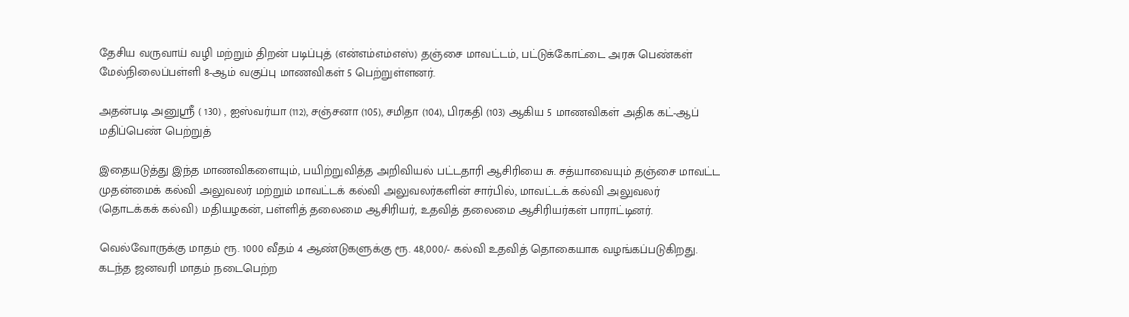தேசிய வருவாய் வழி மற்றும் திறன் படிப்புத் (என்எம்எம்எஸ்) தஞ்சை மாவட்டம், பட்டுக்கோட்டை அரசு பெண்கள் மேல்நிலைப்பள்ளி 8-ஆம் வகுப்பு மாணவிகள் 5 பெற்றுள்ளனர்.

அதன்படி அனுஸ்ரீ ( 130) , ஐஸ்வர்யா (112), சஞ்சனா (105), சமிதா (104), பிரகதி (103) ஆகிய 5 மாணவிகள் அதிக கட்-ஆப் மதிப்பெண் பெற்றுத்

இதையடுத்து இந்த மாணவிகளையும், பயிற்றுவித்த அறிவியல் பட்டதாரி ஆசிரியை சு. சத்யாவையும் தஞ்சை மாவட்ட முதன்மைக் கல்வி அலுவலர் மற்றும் மாவட்டக் கல்வி அலுவலர்களின் சார்பில், மாவட்டக் கல்வி அலுவலர் (தொடக்கக் கல்வி) மதியழகன், பள்ளித் தலைமை ஆசிரியர், உதவித் தலைமை ஆசிரியர்கள் பாராட்டினர்.

வெல்வோருக்கு மாதம் ரூ. 1000 வீதம் 4 ஆண்டுகளுக்கு ரூ. 48,000/- கல்வி உதவித் தொகையாக வழங்கப்படுகிறது. கடந்த ஜனவரி மாதம் நடைபெற்ற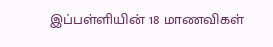இப்பள்ளியின் 18 மாணவிகள்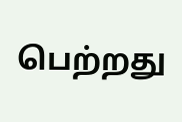பெற்றது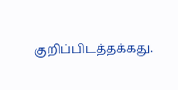குறிப்பிடத்தக்கது.